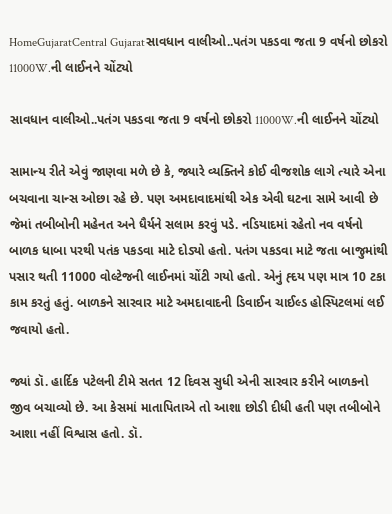HomeGujaratCentral Gujaratસાવધાન વાલીઓ..પતંગ પકડવા જતા 9 વર્ષનો છોકરો 11000W.ની લાઈનને ચોંટ્યો

સાવધાન વાલીઓ..પતંગ પકડવા જતા 9 વર્ષનો છોકરો 11000W.ની લાઈનને ચોંટ્યો

સામાન્ય રીતે એવું જાણવા મળે છે કે, જ્યારે વ્યક્તિને કોઈ વીજશોક લાગે ત્યારે એના બચવાના ચાન્સ ઓછા રહે છે. પણ અમદાવાદમાંથી એક એવી ઘટના સામે આવી છે જેમાં તબીબોની મહેનત અને ધૈર્યને સલામ કરવું પડે. નડિયાદમાં રહેતો નવ વર્ષનો બાળક ધાબા પરથી પતંક પકડવા માટે દોડ્યો હતો. પતંગ પકડવા માટે જતા બાજુમાંથી પસાર થતી 11000 વોલ્ટેજની લાઈનમાં ચોંટી ગયો હતો. એનું હ્દય પણ માત્ર 10 ટકા કામ કરતું હતું. બાળકને સારવાર માટે અમદાવાદની ડિવાઈન ચાઈલ્ડ હોસ્પિટલમાં લઈ જવાયો હતો.

જ્યાં ડૉ. હાર્દિક પટેલની ટીમે સતત 12 દિવસ સુધી એની સારવાર કરીને બાળકનો જીવ બચાવ્યો છે. આ કેસમાં માતાપિતાએ તો આશા છોડી દીધી હતી પણ તબીબોને આશા નહીં વિશ્વાસ હતો. ડૉ.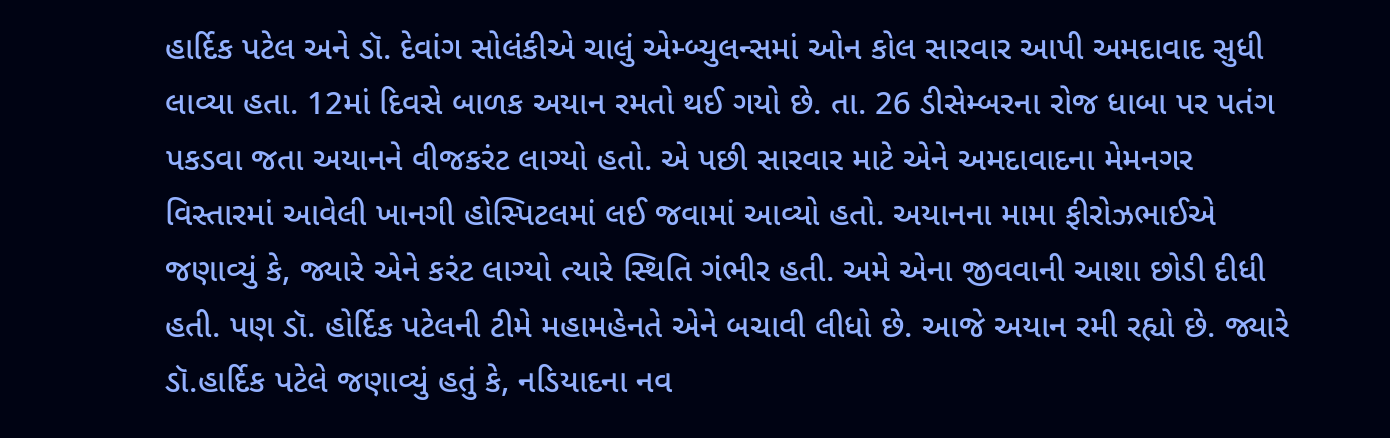હાર્દિક પટેલ અને ડૉ. દેવાંગ સોલંકીએ ચાલું એમ્બ્યુલન્સમાં ઓન કોલ સારવાર આપી અમદાવાદ સુધી લાવ્યા હતા. 12માં દિવસે બાળક અયાન રમતો થઈ ગયો છે. તા. 26 ડીસેમ્બરના રોજ ધાબા પર પતંગ પકડવા જતા અયાનને વીજકરંટ લાગ્યો હતો. એ પછી સારવાર માટે એને અમદાવાદના મેમનગર વિસ્તારમાં આવેલી ખાનગી હોસ્પિટલમાં લઈ જવામાં આવ્યો હતો. અયાનના મામા ફીરોઝભાઈએ જણાવ્યું કે, જ્યારે એને કરંટ લાગ્યો ત્યારે સ્થિતિ ગંભીર હતી. અમે એના જીવવાની આશા છોડી દીધી હતી. પણ ડૉ. હોર્દિક પટેલની ટીમે મહામહેનતે એને બચાવી લીધો છે. આજે અયાન રમી રહ્યો છે. જ્યારે ડૉ.હાર્દિક પટેલે જણાવ્યું હતું કે, નડિયાદના નવ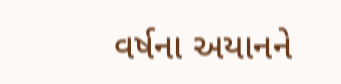વર્ષના અયાનને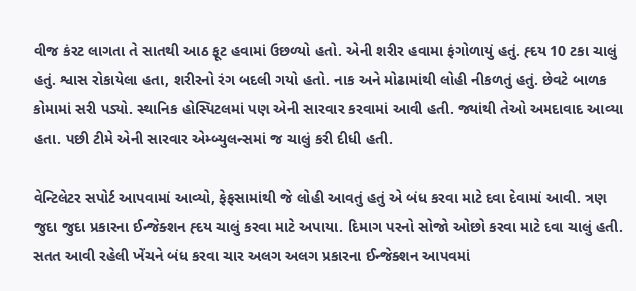વીજ કંરટ લાગતા તે સાતથી આઠ ફૂટ હવામાં ઉછળ્યો હતો. એની શરીર હવામા ફંગોળાયું હતું. હ્દય 10 ટકા ચાલું હતું. શ્વાસ રોકાયેલા હતા, શરીરનો રંગ બદલી ગયો હતો. નાક અને મોઢામાંથી લોહી નીકળતું હતું. છેવટે બાળક કોમામાં સરી પડ્યો. સ્થાનિક હોસ્પિટલમાં પણ એની સારવાર કરવામાં આવી હતી. જ્યાંથી તેઓ અમદાવાદ આવ્યા હતા. પછી ટીમે એની સારવાર એમ્બ્યુલન્સમાં જ ચાલું કરી દીધી હતી.

વેન્ટિલેટર સપોર્ટ આપવામાં આવ્યો, ફેફસામાંથી જે લોહી આવતું હતું એ બંધ કરવા માટે દવા દેવામાં આવી. ત્રણ જુદા જુદા પ્રકારના ઈન્જેક્શન હ્દય ચાલું કરવા માટે અપાયા. દિમાગ પરનો સોજો ઓછો કરવા માટે દવા ચાલું હતી. સતત આવી રહેલી ખેંચને બંધ કરવા ચાર અલગ અલગ પ્રકારના ઈન્જેક્શન આપવમાં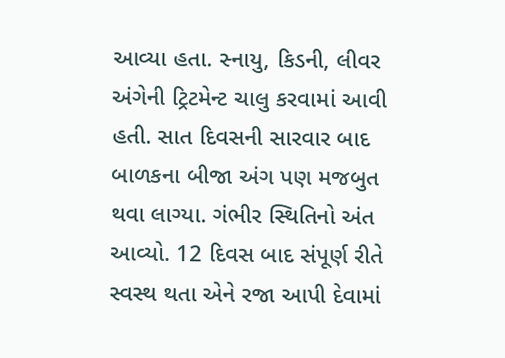આવ્યા હતા. સ્નાયુ, કિડની, લીવર અંગેની ટ્રિટમેન્ટ ચાલુ કરવામાં આવી હતી. સાત દિવસની સારવાર બાદ બાળકના બીજા અંગ પણ મજબુત થવા લાગ્યા. ગંભીર સ્થિતિનો અંત આવ્યો. 12 દિવસ બાદ સંપૂર્ણ રીતે સ્વસ્થ થતા એને રજા આપી દેવામાં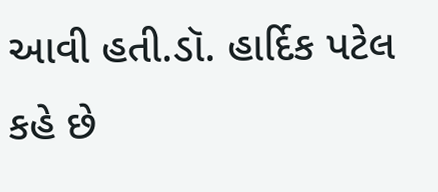આવી હતી.ડૉ. હાર્દિક પટેલ કહે છે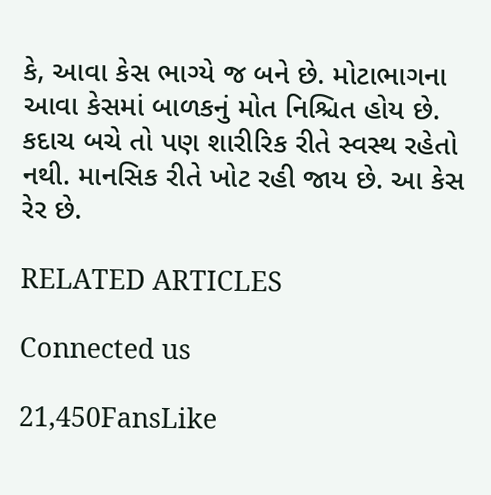કે, આવા કેસ ભાગ્યે જ બને છે. મોટાભાગના આવા કેસમાં બાળકનું મોત નિશ્ચિત હોય છે. કદાચ બચે તો પણ શારીરિક રીતે સ્વસ્થ રહેતો નથી. માનસિક રીતે ખોટ રહી જાય છે. આ કેસ રેર છે.

RELATED ARTICLES

Connected us

21,450FansLike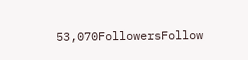53,070FollowersFollow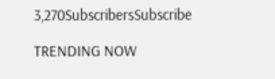3,270SubscribersSubscribe

TRENDING NOW